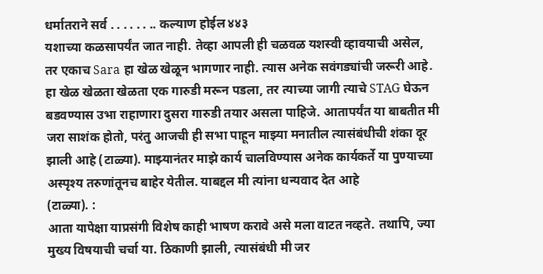धर्मातराने सर्व . . . . . . .. कल्याण होईल ४४३
यशाच्या कळसापर्यंत जात नाही. तेव्हा आपली ही चळवळ यशस्वी व्हावयाची असेल, तर एकाच Sara हा खेळ खेळून भागणार नाही. त्यास अनेक सवंगड्यांची जरूरी आहे. हा खेळ खेळता खेळता एक गारुडी मरून पडला, तर त्याच्या जागी त्याचे STAG घेऊन बडवण्यास उभा राहाणारा दुसरा गारुडी तयार असला पाहिजे. आतापर्यंत या बाबतीत मी जरा साशंक होतो, परंतु आजची ही सभा पाहून माझ्या मनातील त्यासंबंधीची शंका दूर झाली आहे (टाळ्या). माझ्यानंतर माझे कार्य चालविण्यास अनेक कार्यकर्ते या पुण्याच्या अस्पृश्य तरुणांतूनच बाहेर येतील. याबद्दल मी त्यांना धन्यवाद देत आहे
(टाळ्या). :
आता यापेक्षा याप्रसंगी विशेष काही भाषण करावे असे मला वाटत नव्हते. तथापि, ज्या मुख्य विषयाची चर्चा या. ठिकाणी झाली, त्यासंबंधी मी जर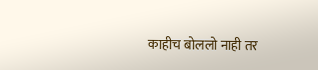काहीच बोललो नाही तर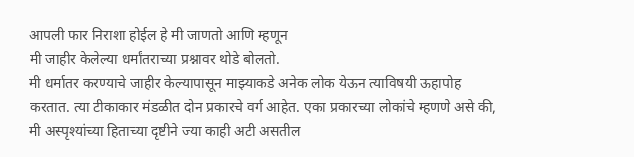आपली फार निराशा होईल हे मी जाणतो आणि म्हणून
मी जाहीर केलेल्या धर्मांतराच्या प्रश्नावर थोडे बोलतो.
मी धर्मातर करण्याचे जाहीर केल्यापासून माझ्याकडे अनेक लोक येऊन त्याविषयी ऊहापोह करतात. त्या टीकाकार मंडळीत दोन प्रकारचे वर्ग आहेत. एका प्रकारच्या लोकांचे म्हणणे असे की, मी अस्पृश्यांच्या हिताच्या दृष्टीने ज्या काही अटी असतील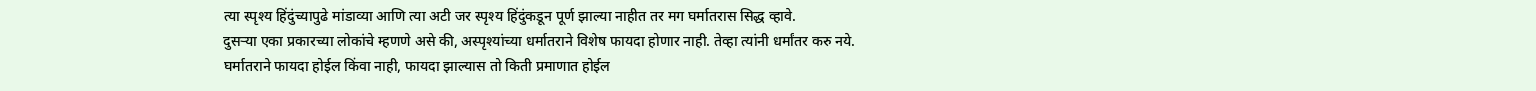त्या स्पृश्य हिंदुंच्यापुढे मांडाव्या आणि त्या अटी जर स्पृश्य हिंदुंकडून पूर्ण झाल्या नाहीत तर मग घर्मातरास सिद्ध व्हावे.
दुसऱ्या एका प्रकारच्या लोकांचे म्हणणे असे की, अस्पृश्यांच्या धर्मातराने विशेष फायदा होणार नाही. तेव्हा त्यांनी धर्मांतर करु नये.
घर्मातराने फायदा होईल किंवा नाही, फायदा झाल्यास तो किती प्रमाणात होईल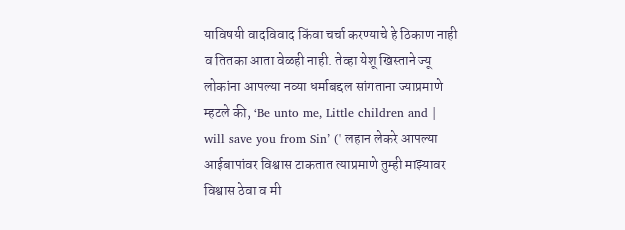याविषयी वादविवाद किंवा चर्चा करण्याचे हे ठिकाण नाही व तितका आता वेळही नाही. तेव्हा येशू खिस्ताने ज्यू लोकांना आपल्या नव्या धर्माबद्दल सांगताना ज्याप्रमाणे म्हटले की, ‘Be unto me, Little children and | will save you from Sin’ (' लहान लेकरे आपल्या आईबापांवर विश्वास टाकतात त्याप्रमाणे तुम्ही माझ्यावर विश्वास ठेवा व मी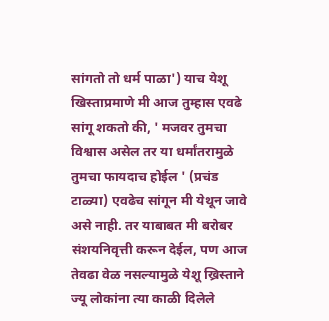सांगतो तो धर्म पाळा') याच येशू खिस्ताप्रमाणे मी आज तुम्हास एवढे सांगू शकतो की, ' मजवर तुमचा विश्वास असेल तर या धर्मांतरामुळे तुमचा फायदाच होईल ' (प्रचंड टाळ्या) एवढेच सांगून मी येथून जावे असे नाही. तर याबाबत मी बरोबर संशयनिवृत्ती करून देईल, पण आज तेवढा वेळ नसल्यामुळे येशू ख्रिस्ताने ज्यू लोकांना त्या काळी दिलेले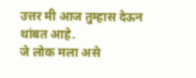उत्तर मी आज तुम्हास देऊन थांबत आहे.
जे लोक मला असे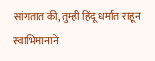सांगतात की, तुम्ही हिंदू धर्मात राहून स्वाभिमानाने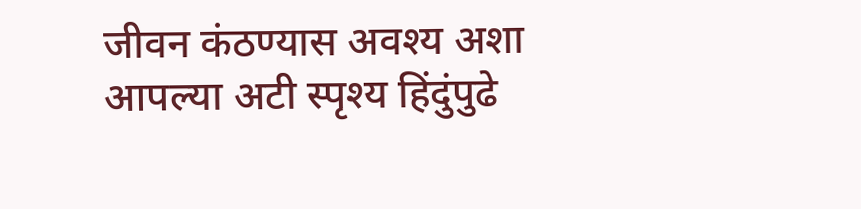जीवन कंठण्यास अवश्य अशा आपल्या अटी स्पृश्य हिंदुंपुढे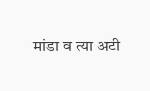मांडा व त्या अटी